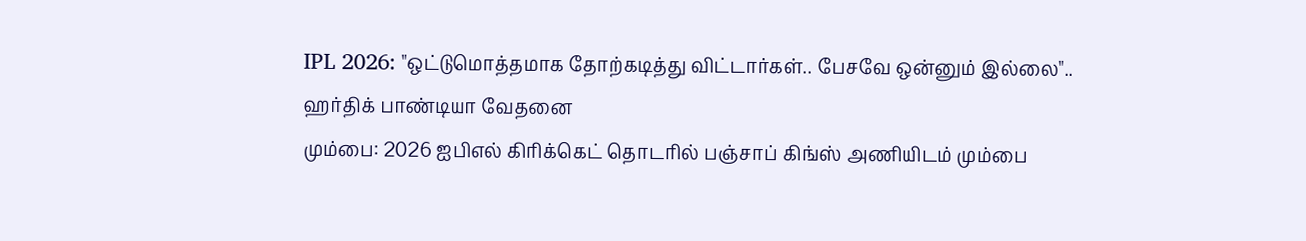IPL 2026: "ஒட்டுமொத்தமாக தோற்கடித்து விட்டார்கள்.. பேசவே ஒன்னும் இல்லை".. ஹர்திக் பாண்டியா வேதனை
மும்பை: 2026 ஐபிஎல் கிரிக்கெட் தொடரில் பஞ்சாப் கிங்ஸ் அணியிடம் மும்பை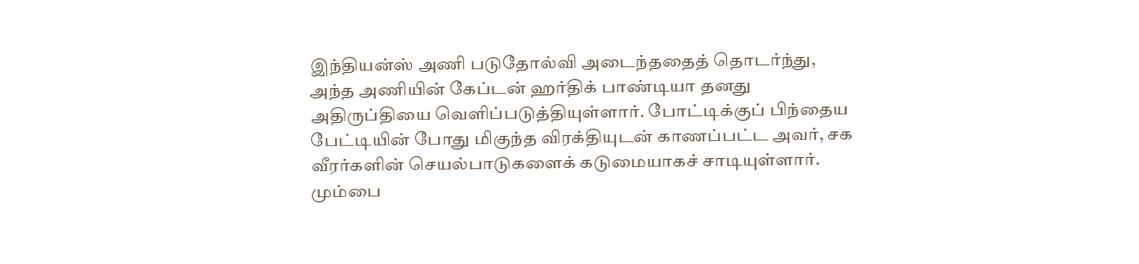இந்தியன்ஸ் அணி படுதோல்வி அடைந்ததைத் தொடர்ந்து, அந்த அணியின் கேப்டன் ஹர்திக் பாண்டியா தனது அதிருப்தியை வெளிப்படுத்தியுள்ளார். போட்டிக்குப் பிந்தைய பேட்டியின் போது மிகுந்த விரக்தியுடன் காணப்பட்ட அவர், சக வீரர்களின் செயல்பாடுகளைக் கடுமையாகச் சாடியுள்ளார்.
மும்பை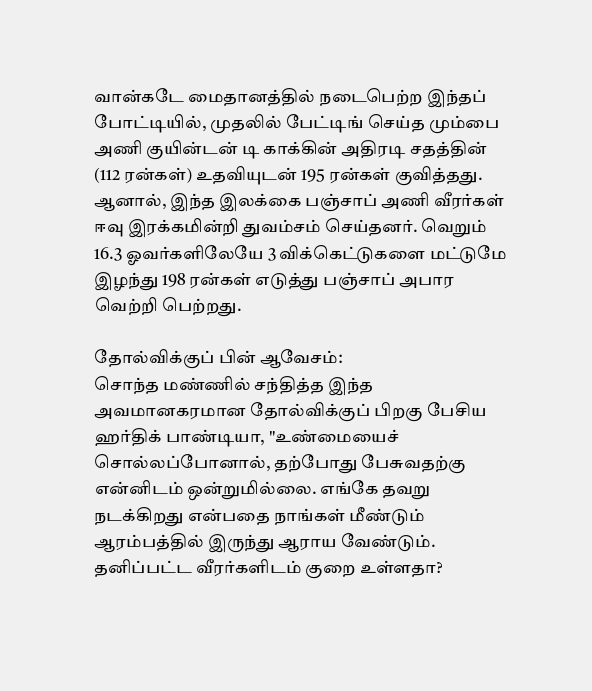வான்கடே மைதானத்தில் நடைபெற்ற இந்தப் போட்டியில், முதலில் பேட்டிங் செய்த மும்பை அணி குயின்டன் டி காக்கின் அதிரடி சதத்தின் (112 ரன்கள்) உதவியுடன் 195 ரன்கள் குவித்தது. ஆனால், இந்த இலக்கை பஞ்சாப் அணி வீரர்கள் ஈவு இரக்கமின்றி துவம்சம் செய்தனர். வெறும் 16.3 ஓவர்களிலேயே 3 விக்கெட்டுகளை மட்டுமே இழந்து 198 ரன்கள் எடுத்து பஞ்சாப் அபார வெற்றி பெற்றது.

தோல்விக்குப் பின் ஆவேசம்:
சொந்த மண்ணில் சந்தித்த இந்த அவமானகரமான தோல்விக்குப் பிறகு பேசிய ஹர்திக் பாண்டியா, "உண்மையைச் சொல்லப்போனால், தற்போது பேசுவதற்கு என்னிடம் ஒன்றுமில்லை. எங்கே தவறு நடக்கிறது என்பதை நாங்கள் மீண்டும் ஆரம்பத்தில் இருந்து ஆராய வேண்டும். தனிப்பட்ட வீரர்களிடம் குறை உள்ளதா?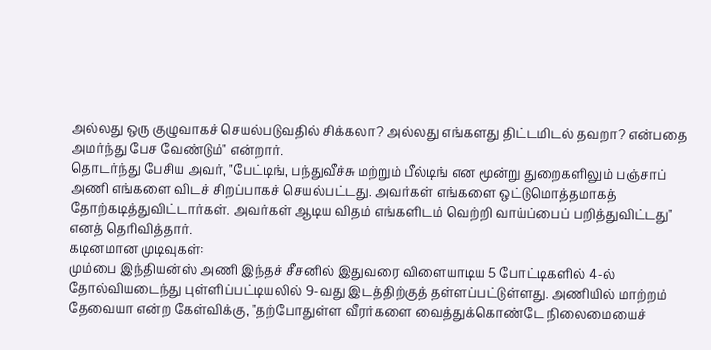அல்லது ஒரு குழுவாகச் செயல்படுவதில் சிக்கலா? அல்லது எங்களது திட்டமிடல் தவறா? என்பதை அமர்ந்து பேச வேண்டும்" என்றார்.
தொடர்ந்து பேசிய அவர், "பேட்டிங், பந்துவீச்சு மற்றும் பீல்டிங் என மூன்று துறைகளிலும் பஞ்சாப் அணி எங்களை விடச் சிறப்பாகச் செயல்பட்டது. அவர்கள் எங்களை ஒட்டுமொத்தமாகத் தோற்கடித்துவிட்டார்கள். அவர்கள் ஆடிய விதம் எங்களிடம் வெற்றி வாய்ப்பைப் பறித்துவிட்டது" எனத் தெரிவித்தார்.
கடினமான முடிவுகள்:
மும்பை இந்தியன்ஸ் அணி இந்தச் சீசனில் இதுவரை விளையாடிய 5 போட்டிகளில் 4-ல் தோல்வியடைந்து புள்ளிப்பட்டியலில் 9-வது இடத்திற்குத் தள்ளப்பட்டுள்ளது. அணியில் மாற்றம் தேவையா என்ற கேள்விக்கு, "தற்போதுள்ள வீரர்களை வைத்துக்கொண்டே நிலைமையைச்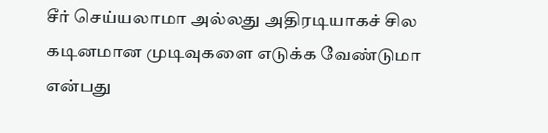சீர் செய்யலாமா அல்லது அதிரடியாகச் சில கடினமான முடிவுகளை எடுக்க வேண்டுமா என்பது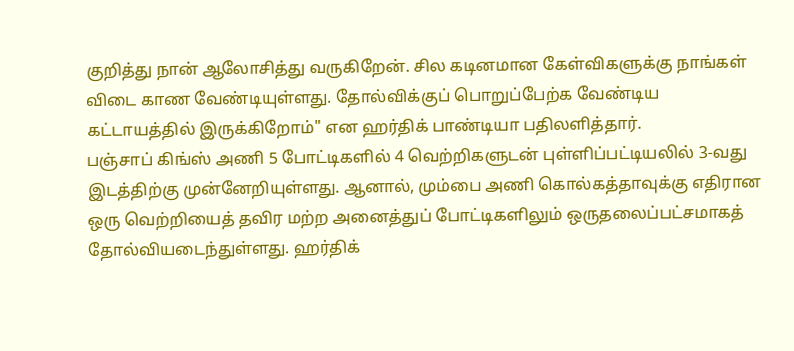குறித்து நான் ஆலோசித்து வருகிறேன். சில கடினமான கேள்விகளுக்கு நாங்கள் விடை காண வேண்டியுள்ளது. தோல்விக்குப் பொறுப்பேற்க வேண்டிய கட்டாயத்தில் இருக்கிறோம்" என ஹர்திக் பாண்டியா பதிலளித்தார்.
பஞ்சாப் கிங்ஸ் அணி 5 போட்டிகளில் 4 வெற்றிகளுடன் புள்ளிப்பட்டியலில் 3-வது இடத்திற்கு முன்னேறியுள்ளது. ஆனால், மும்பை அணி கொல்கத்தாவுக்கு எதிரான ஒரு வெற்றியைத் தவிர மற்ற அனைத்துப் போட்டிகளிலும் ஒருதலைப்பட்சமாகத் தோல்வியடைந்துள்ளது. ஹர்திக்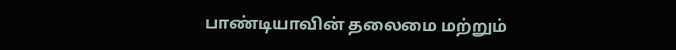பாண்டியாவின் தலைமை மற்றும்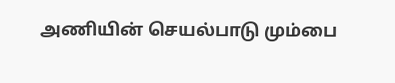அணியின் செயல்பாடு மும்பை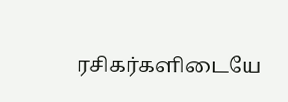ரசிகர்களிடையே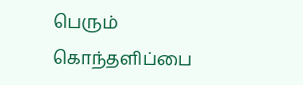பெரும் கொந்தளிப்பை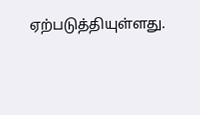ஏற்படுத்தியுள்ளது.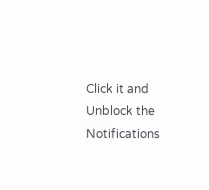Click it and Unblock the Notifications